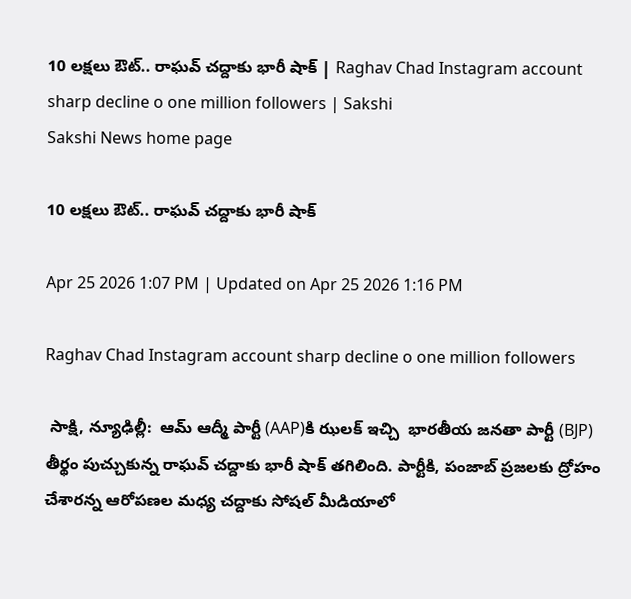10 లక్షలు ఔట్‌.. రాఘవ్‌ చద్దాకు భారీ షాక్‌ | Raghav Chad Instagram account sharp decline o one million followers | Sakshi
Sakshi News home page

10 లక్షలు ఔట్‌.. రాఘవ్‌ చద్దాకు భారీ షాక్‌

Apr 25 2026 1:07 PM | Updated on Apr 25 2026 1:16 PM

Raghav Chad Instagram account sharp decline o one million followers

 సాక్షి, న్యూఢిల్లీ:  ఆమ్ ఆద్మీ పార్టీ (AAP)కి ఝలక్‌ ఇచ్చి  భారతీయ జనతా పార్టీ (BJP) తీర్థం పుచ్చుకున్న రాఘవ్ చద్దాకు భారీ షాక్‌ తగిలింది. పార్టీకి, పంజాబ్‌ ప్రజలకు ద్రోహం చేశారన్న ఆరోపణల మధ్య చద్దాకు సోషల్‌ మీడియాలో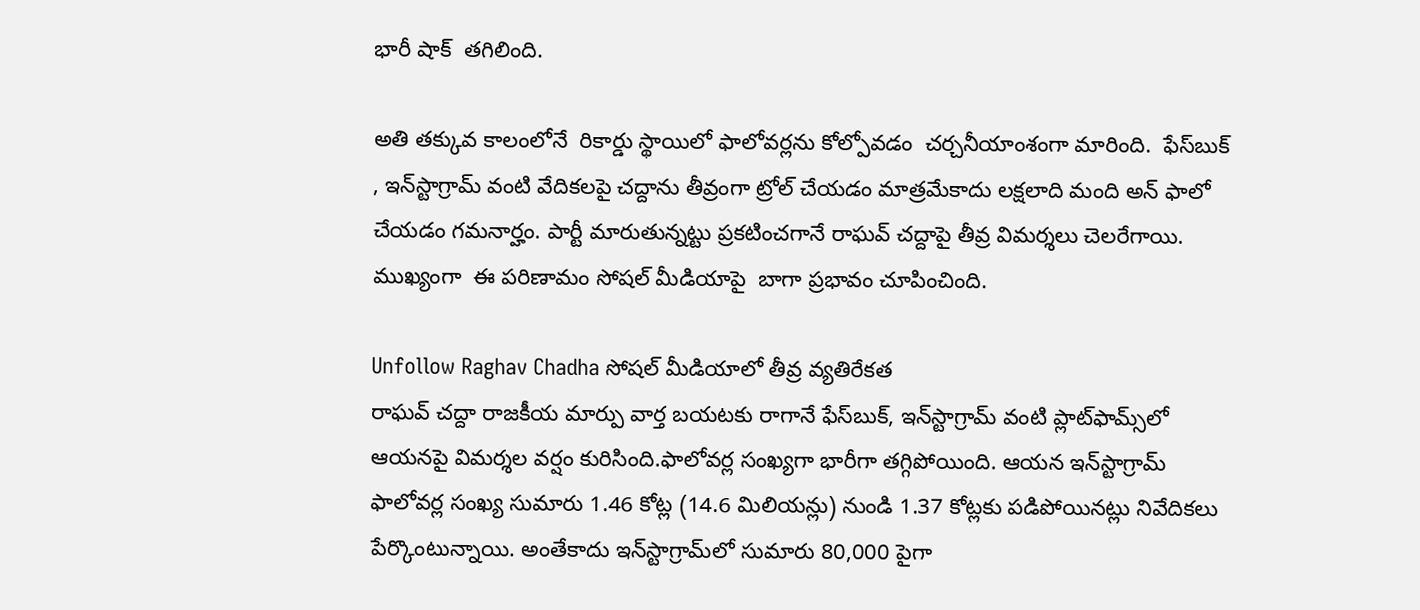భారీ షాక్‌  తగిలింది.

అతి తక్కువ కాలంలోనే  రికార్డు స్థాయిలో ఫాలోవర్లను కోల్పోవడం  చర్చనీయాంశంగా మారింది.  ఫేస్‌బుక్ , ఇన్‌స్టాగ్రామ్ వంటి వేదికలపై చద్దాను తీవ్రంగా ట్రోల్ చేయడం మాత్రమేకాదు లక్షలాది మంది అన్‌ ఫాలో చేయడం గమనార్హం. పార్టీ మారుతున్నట్టు ప్రకటించగానే రాఘవ్‌ చద్దాపై తీవ్ర విమర్శలు చెలరేగాయి. ముఖ్యంగా  ఈ పరిణామం సోషల్ మీడియాపై  బాగా ప్రభావం చూపించింది.

Unfollow Raghav Chadha సోషల్ మీడియాలో తీవ్ర వ్యతిరేకత
రాఘవ్ చద్దా రాజకీయ మార్పు వార్త బయటకు రాగానే ఫేస్‌బుక్, ఇన్‌స్టాగ్రామ్ వంటి ప్లాట్‌ఫామ్స్‌లో ఆయనపై విమర్శల వర్షం కురిసింది.ఫాలోవర్ల సంఖ్యగా భారీగా తగ్గిపోయింది. ఆయన ఇన్‌స్టాగ్రామ్ ఫాలోవర్ల సంఖ్య సుమారు 1.46 కోట్ల (14.6 మిలియన్లు) నుండి 1.37 కోట్లకు పడిపోయినట్లు నివేదికలు పేర్కొంటున్నాయి. అంతేకాదు ఇన్‌స్టాగ్రామ్‌లో సుమారు 80,000 పైగా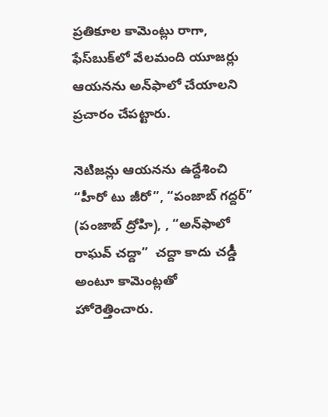ప్రతికూల కామెంట్లు రాగా, ఫేస్‌బుక్‌లో వేలమంది యూజర్లు ఆయనను అన్‌ఫాలో చేయాలని ప్రచారం చేపట్టారు.

నెటిజన్లు ఆయనను ఉద్దేశించి “హీరో టు జీరో”, “పంజాబ్ గద్దర్” (పంజాబ్ ద్రోహి), , “అన్‌ఫాలో రాఘవ్ చద్దా”  చద్దా కాదు చడ్డీ అంటూ కామెంట్లతో హోరెత్తించారు.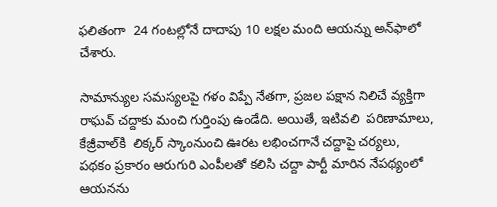ఫలితంగా  24 గంటల్లోనే దాదాపు 10 లక్షల మంది ఆయన్ను అన్‌ఫాలో చేశారు.

సామాన్యుల సమస్యలపై గళం విప్పే నేతగా, ప్రజల పక్షాన నిలిచే వ్యక్తిగా రాఘవ్ చద్దాకు మంచి గుర్తింపు ఉండేది. అయితే, ఇటివలి  పరిణామాలు, కేజ్రీవాల్‌కి  లిక్కర్‌ స్కాంనుంచి ఊరట లభించగానే చద్దాపై చర్యలు,  పథకం ప్రకారం ఆరుగురి ఎంపీలతో కలిసి చద్దా పార్టీ మారిన నేపథ్యంలో ఆయనను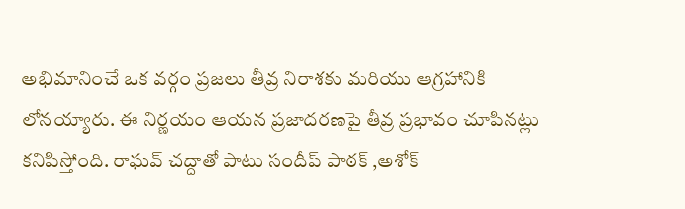అభిమానించే ఒక వర్గం ప్రజలు తీవ్ర నిరాశకు మరియు ఆగ్రహానికి లోనయ్యారు. ఈ నిర్ణయం ఆయన ప్రజాదరణపై తీవ్ర ప్రభావం చూపినట్లు కనిపిస్తోంది. రాఘవ్ చద్దాతో పాటు సందీప్ పాఠక్ ,అశోక్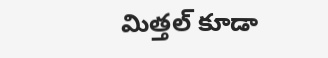మిత్తల్ కూడా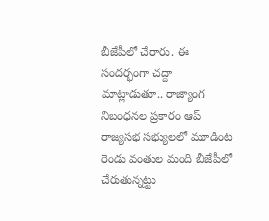బీజేపీలో చేరారు. ఈ సందర్భంగా చద్దా మాట్లాడుతూ.. రాజ్యాంగ నిబంధనల ప్రకారం ఆప్ రాజ్యసభ సభ్యులలో మూడింట రెండు వంతుల మంది బీజేపీలో చేరుతున్నట్టు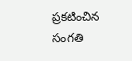ప్రకటించిన సంగతి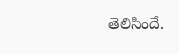తెలిసిందే.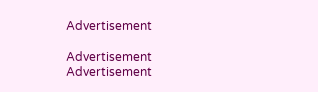Advertisement

Advertisement
Advertisement